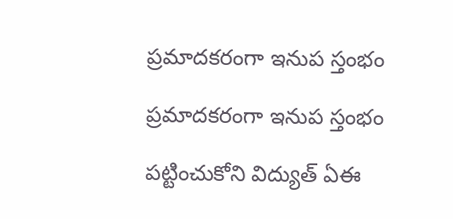ప్రమాదకరంగా ఇనుప స్తంభం

ప్రమాదకరంగా ఇనుప స్తంభం

పట్టించుకోని విద్యుత్ ఏఈ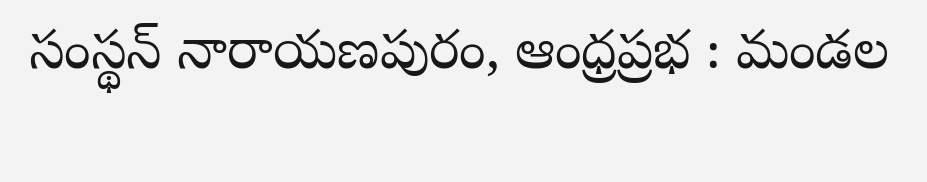సంస్థన్ నారాయణపురం, ఆంధ్రప్రభ : మండల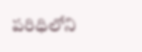పరిధిలోని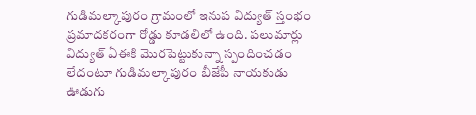గుడిమల్కాపురం గ్రామంలో ఇనుప విద్యుత్ స్తంభం ప్రమాదకరంగా రోడ్డు కూడలిలో ఉంది. పలుమార్లు విద్యుత్ ఏఈకి మొరపెట్టుకున్నా స్పందించడం లేదంటూ గుడిమల్కాపురం బీజేపీ నాయకుడు ఊడుగు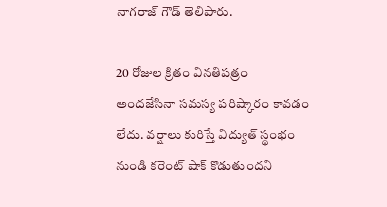నాగరాజ్ గౌడ్ తెలిపారు.

20 రోజుల క్రితం వినతిపత్రం అందజేసినా సమస్య పరిష్కారం కావడం లేదు. వర్షాలు కురిస్తే విద్యుత్ స్థంభం నుండి కరెంట్ షాక్ కొడుతుందని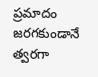ప్రమాదం జరగకుండానే త్వరగా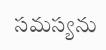సమస్యను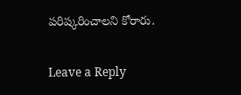పరిష్కరించాలని కోరారు.

Leave a Reply